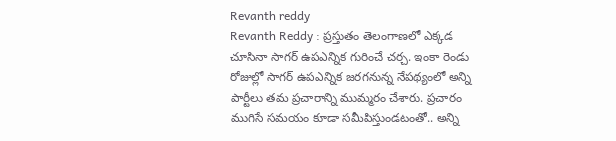Revanth reddy
Revanth Reddy : ప్రస్తుతం తెలంగాణలో ఎక్కడ చూసినా సాగర్ ఉపఎన్నిక గురించే చర్చ. ఇంకా రెండు రోజుల్లో సాగర్ ఉపఎన్నిక జరగనున్న నేపథ్యంలో అన్ని పార్టీలు తమ ప్రచారాన్ని ముమ్మరం చేశారు. ప్రచారం ముగిసే సమయం కూడా సమీపిస్తుండటంతో.. అన్ని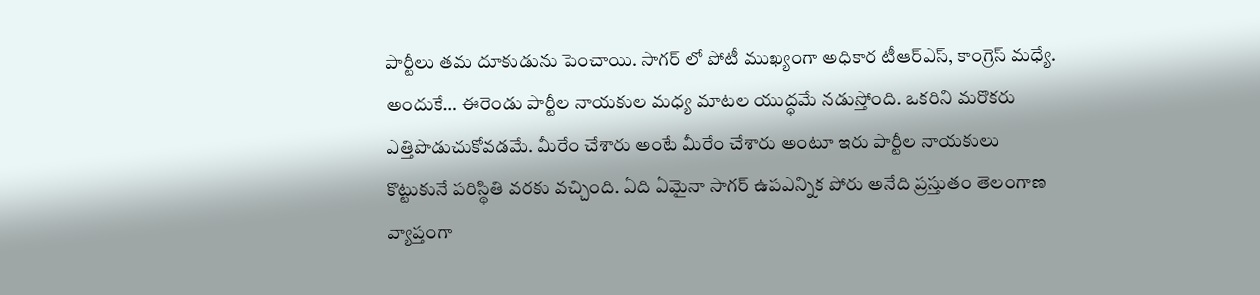పార్టీలు తమ దూకుడును పెంచాయి. సాగర్ లో పోటీ ముఖ్యంగా అధికార టీఆర్ఎస్, కాంగ్రెస్ మధ్యే. అందుకే… ఈరెండు పార్టీల నాయకుల మధ్య మాటల యుద్ధమే నడుస్తోంది. ఒకరిని మరొకరు ఎత్తిపొడుచుకోవడమే. మీరేం చేశారు అంటే మీరేం చేశారు అంటూ ఇరు పార్టీల నాయకులు కొట్టుకునే పరిస్థితి వరకు వచ్చింది. ఏది ఏమైనా సాగర్ ఉపఎన్నిక పోరు అనేది ప్రస్తుతం తెలంగాణ వ్యాప్తంగా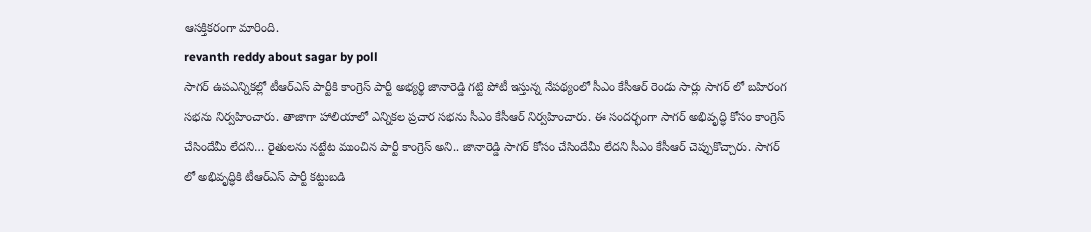ఆసక్తికరంగా మారింది.
revanth reddy about sagar by poll
సాగర్ ఉపఎన్నికల్లో టీఆర్ఎస్ పార్టీకి కాంగ్రెస్ పార్టీ అభ్యర్థి జానారెడ్డి గట్టి పోటీ ఇస్తున్న నేపథ్యంలో సీఎం కేసీఆర్ రెండు సార్లు సాగర్ లో బహిరంగ సభను నిర్వహించారు. తాజాగా హాలియాలో ఎన్నికల ప్రచార సభను సీఎం కేసీఆర్ నిర్వహించారు. ఈ సందర్భంగా సాగర్ అభివృద్ధి కోసం కాంగ్రెస్ చేసిందేమీ లేదని… రైతులను నట్టేట ముంచిన పార్టీ కాంగ్రెస్ అని.. జానారెడ్డి సాగర్ కోసం చేసిందేమీ లేదని సీఎం కేసీఆర్ చెప్పుకొచ్చారు. సాగర్ లో అభివృద్ధికి టీఆర్ఎస్ పార్టీ కట్టుబడి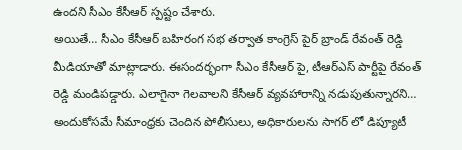ఉందని సీఎం కేసీఆర్ స్పష్టం చేశారు.
అయితే… సీఎం కేసీఆర్ బహిరంగ సభ తర్వాత కాంగ్రెస్ పైర్ బ్రాండ్ రేవంత్ రెడ్డి మీడియాతో మాట్లాడారు. ఈసందర్భంగా సీఎం కేసీఆర్ పై, టీఆర్ఎస్ పార్టీపై రేవంత్ రెడ్డి మండిపడ్డారు. ఎలాగైనా గెలవాలని కేసీఆర్ వ్యవహారాన్ని నడుపుతున్నారని… అందుకోసమే సీమాంధ్రకు చెందిన పోలీసులు, అధికారులను సాగర్ లో డిప్యూటీ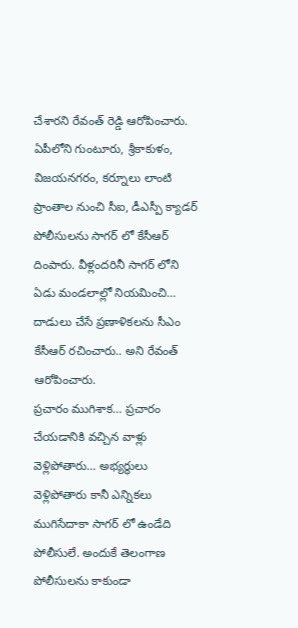చేశారని రేవంత్ రెడ్డి ఆరోపించారు. ఏపీలోని గుంటూరు, శ్రీకాకుళం, విజయనగరం, కర్నూలు లాంటి ప్రాంతాల నుంచి సీఐ, డీఎస్పీ క్యాడర్ పోలీసులను సాగర్ లో కేసీఆర్ దింపారు. వీళ్లందరినీ సాగర్ లోని ఏడు మండలాల్లో నియమించి… దాడులు చేసే ప్రణాళికలను సీఎం కేసీఆర్ రచించారు.. అని రేవంత్ ఆరోపించారు.
ప్రచారం ముగిశాక… ప్రచారం చేయడానికి వచ్చిన వాళ్లు వెళ్లిపోతారు… అభ్యర్థులు వెళ్లిపోతారు కానీ ఎన్నికలు ముగిసేదాకా సాగర్ లో ఉండేది పోలీసులే. అందుకే తెలంగాణ పోలీసులను కాకుండా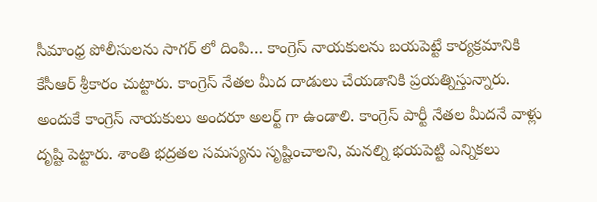సీమాంధ్ర పోలీసులను సాగర్ లో దింపి… కాంగ్రెస్ నాయకులను బయపెట్టే కార్యక్రమానికి కేసీఆర్ శ్రీకారం చుట్టారు. కాంగ్రెస్ నేతల మీద దాడులు చేయడానికి ప్రయత్నిస్తున్నారు. అందుకే కాంగ్రెస్ నాయకులు అందరూ అలర్ట్ గా ఉండాలి. కాంగ్రెస్ పార్టీ నేతల మీదనే వాళ్లు దృష్టి పెట్టారు. శాంతి భద్రతల సమస్యను సృష్టించాలని, మనల్ని భయపెట్టి ఎన్నికలు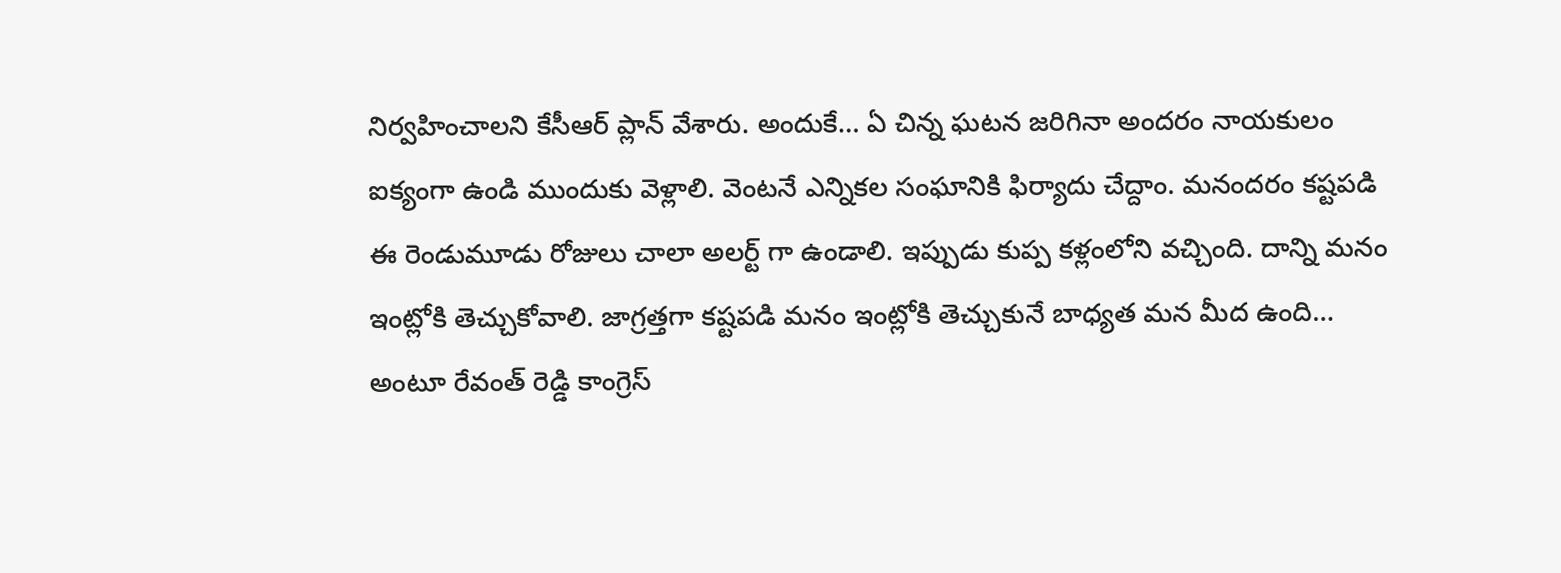నిర్వహించాలని కేసీఆర్ ప్లాన్ వేశారు. అందుకే… ఏ చిన్న ఘటన జరిగినా అందరం నాయకులం ఐక్యంగా ఉండి ముందుకు వెళ్లాలి. వెంటనే ఎన్నికల సంఘానికి ఫిర్యాదు చేద్దాం. మనందరం కష్టపడి ఈ రెండుమూడు రోజులు చాలా అలర్ట్ గా ఉండాలి. ఇప్పుడు కుప్ప కళ్లంలోని వచ్చింది. దాన్ని మనం ఇంట్లోకి తెచ్చుకోవాలి. జాగ్రత్తగా కష్టపడి మనం ఇంట్లోకి తెచ్చుకునే బాధ్యత మన మీద ఉంది… అంటూ రేవంత్ రెడ్డి కాంగ్రెస్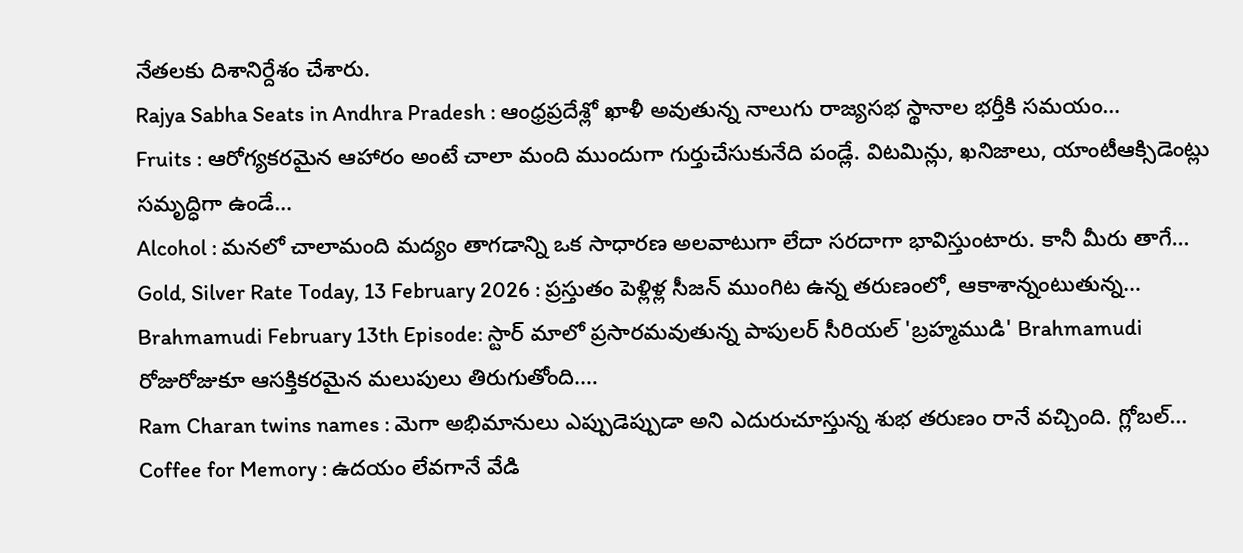నేతలకు దిశానిర్దేశం చేశారు.
Rajya Sabha Seats in Andhra Pradesh : ఆంధ్రప్రదేశ్లో ఖాళీ అవుతున్న నాలుగు రాజ్యసభ స్థానాల భర్తీకి సమయం…
Fruits : ఆరోగ్యకరమైన ఆహారం అంటే చాలా మంది ముందుగా గుర్తుచేసుకునేది పండ్లే. విటమిన్లు, ఖనిజాలు, యాంటీఆక్సిడెంట్లు సమృద్ధిగా ఉండే…
Alcohol : మనలో చాలామంది మద్యం తాగడాన్ని ఒక సాధారణ అలవాటుగా లేదా సరదాగా భావిస్తుంటారు. కానీ మీరు తాగే…
Gold, Silver Rate Today, 13 February 2026 : ప్రస్తుతం పెళ్లిళ్ల సీజన్ ముంగిట ఉన్న తరుణంలో, ఆకాశాన్నంటుతున్న…
Brahmamudi February 13th Episode: స్టార్ మాలో ప్రసారమవుతున్న పాపులర్ సీరియల్ 'బ్రహ్మముడి' Brahmamudi రోజురోజుకూ ఆసక్తికరమైన మలుపులు తిరుగుతోంది.…
Ram Charan twins names : మెగా అభిమానులు ఎప్పుడెప్పుడా అని ఎదురుచూస్తున్న శుభ తరుణం రానే వచ్చింది. గ్లోబల్…
Coffee for Memory : ఉదయం లేవగానే వేడి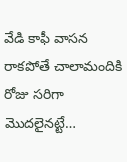వేడి కాఫీ వాసన రాకపోతే చాలామందికి రోజు సరిగా మొదలైనట్టే…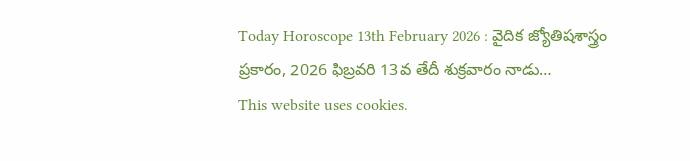Today Horoscope 13th February 2026 : వైదిక జ్యోతిషశాస్త్రం ప్రకారం, 2026 ఫిబ్రవరి 13వ తేదీ శుక్రవారం నాడు…
This website uses cookies.